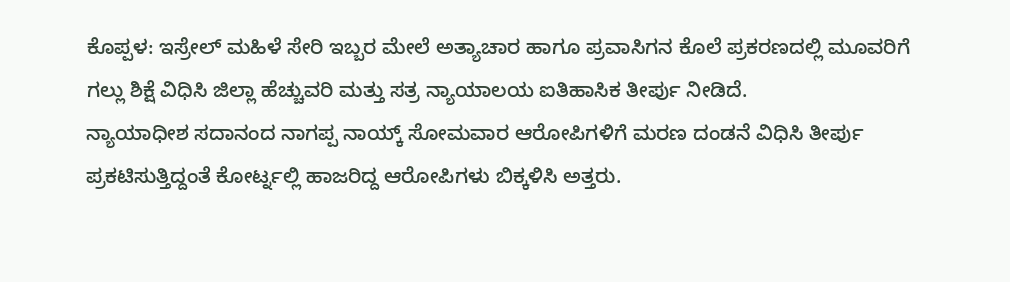ಕೊಪ್ಪಳ: ಇಸ್ರೇಲ್ ಮಹಿಳೆ ಸೇರಿ ಇಬ್ಬರ ಮೇಲೆ ಅತ್ಯಾಚಾರ ಹಾಗೂ ಪ್ರವಾಸಿಗನ ಕೊಲೆ ಪ್ರಕರಣದಲ್ಲಿ ಮೂವರಿಗೆ ಗಲ್ಲು ಶಿಕ್ಷೆ ವಿಧಿಸಿ ಜಿಲ್ಲಾ ಹೆಚ್ಚುವರಿ ಮತ್ತು ಸತ್ರ ನ್ಯಾಯಾಲಯ ಐತಿಹಾಸಿಕ ತೀರ್ಪು ನೀಡಿದೆ.
ನ್ಯಾಯಾಧೀಶ ಸದಾನಂದ ನಾಗಪ್ಪ ನಾಯ್ಕ್ ಸೋಮವಾರ ಆರೋಪಿಗಳಿಗೆ ಮರಣ ದಂಡನೆ ವಿಧಿಸಿ ತೀರ್ಪು ಪ್ರಕಟಿಸುತ್ತಿದ್ದಂತೆ ಕೋರ್ಟ್ನಲ್ಲಿ ಹಾಜರಿದ್ದ ಆರೋಪಿಗಳು ಬಿಕ್ಕಳಿಸಿ ಅತ್ತರು.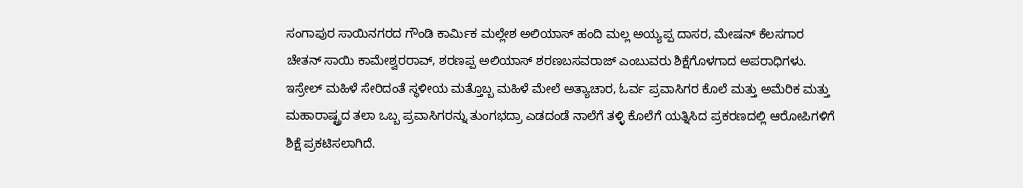ಸಂಗಾಪುರ ಸಾಯಿನಗರದ ಗೌಂಡಿ ಕಾರ್ಮಿಕ ಮಲ್ಲೇಶ ಅಲಿಯಾಸ್ ಹಂದಿ ಮಲ್ಲ ಅಯ್ಯಪ್ಪ ದಾಸರ, ಮೇಷನ್ ಕೆಲಸಗಾರ ಚೇತನ್ ಸಾಯಿ ಕಾಮೇಶ್ವರರಾವ್, ಶರಣಪ್ಪ ಅಲಿಯಾಸ್ ಶರಣಬಸವರಾಜ್ ಎಂಬುವರು ಶಿಕ್ಷೆಗೊಳಗಾದ ಅಪರಾಧಿಗಳು.
ಇಸ್ರೇಲ್ ಮಹಿಳೆ ಸೇರಿದಂತೆ ಸ್ಥಳೀಯ ಮತ್ತೊಬ್ಬ ಮಹಿಳೆ ಮೇಲೆ ಅತ್ಯಾಚಾರ, ಓರ್ವ ಪ್ರವಾಸಿಗರ ಕೊಲೆ ಮತ್ತು ಅಮೆರಿಕ ಮತ್ತು ಮಹಾರಾಷ್ಟ್ರದ ತಲಾ ಒಬ್ಬ ಪ್ರವಾಸಿಗರನ್ನು ತುಂಗಭದ್ರಾ ಎಡದಂಡೆ ನಾಲೆಗೆ ತಳ್ಳಿ ಕೊಲೆಗೆ ಯತ್ನಿಸಿದ ಪ್ರಕರಣದಲ್ಲಿ ಆರೋಪಿಗಳಿಗೆ ಶಿಕ್ಷೆ ಪ್ರಕಟಿಸಲಾಗಿದೆ.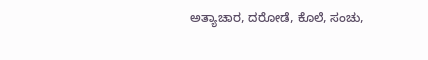ಅತ್ಯಾಚಾರ, ದರೋಡೆ, ಕೊಲೆ, ಸಂಚು,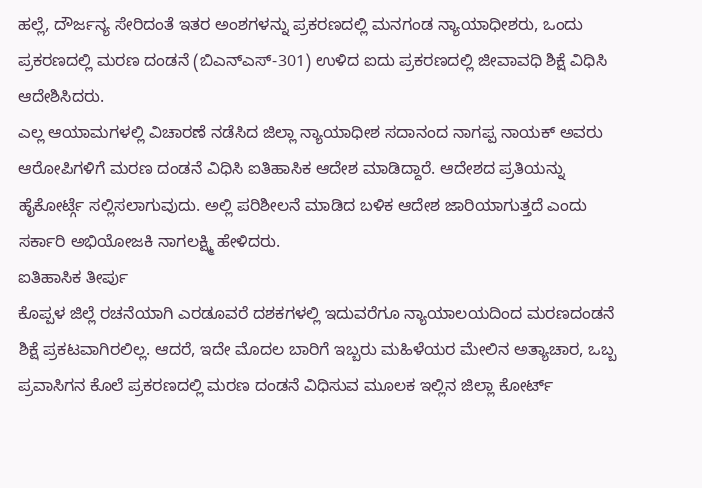ಹಲ್ಲೆ, ದೌರ್ಜನ್ಯ ಸೇರಿದಂತೆ ಇತರ ಅಂಶಗಳನ್ನು ಪ್ರಕರಣದಲ್ಲಿ ಮನಗಂಡ ನ್ಯಾಯಾಧೀಶರು, ಒಂದು ಪ್ರಕರಣದಲ್ಲಿ ಮರಣ ದಂಡನೆ (ಬಿಎನ್ಎಸ್-301) ಉಳಿದ ಐದು ಪ್ರಕರಣದಲ್ಲಿ ಜೀವಾವಧಿ ಶಿಕ್ಷೆ ವಿಧಿಸಿ ಆದೇಶಿಸಿದರು.
ಎಲ್ಲ ಆಯಾಮಗಳಲ್ಲಿ ವಿಚಾರಣೆ ನಡೆಸಿದ ಜಿಲ್ಲಾ ನ್ಯಾಯಾಧೀಶ ಸದಾನಂದ ನಾಗಪ್ಪ ನಾಯಕ್ ಅವರು ಆರೋಪಿಗಳಿಗೆ ಮರಣ ದಂಡನೆ ವಿಧಿಸಿ ಐತಿಹಾಸಿಕ ಆದೇಶ ಮಾಡಿದ್ದಾರೆ. ಆದೇಶದ ಪ್ರತಿಯನ್ನು ಹೈಕೋರ್ಟ್ಗೆ ಸಲ್ಲಿಸಲಾಗುವುದು. ಅಲ್ಲಿ ಪರಿಶೀಲನೆ ಮಾಡಿದ ಬಳಿಕ ಆದೇಶ ಜಾರಿಯಾಗುತ್ತದೆ ಎಂದು ಸರ್ಕಾರಿ ಅಭಿಯೋಜಕಿ ನಾಗಲಕ್ಷ್ಮಿ ಹೇಳಿದರು.
ಐತಿಹಾಸಿಕ ತೀರ್ಪು
ಕೊಪ್ಪಳ ಜಿಲ್ಲೆ ರಚನೆಯಾಗಿ ಎರಡೂವರೆ ದಶಕಗಳಲ್ಲಿ ಇದುವರೆಗೂ ನ್ಯಾಯಾಲಯದಿಂದ ಮರಣದಂಡನೆ ಶಿಕ್ಷೆ ಪ್ರಕಟವಾಗಿರಲಿಲ್ಲ. ಆದರೆ, ಇದೇ ಮೊದಲ ಬಾರಿಗೆ ಇಬ್ಬರು ಮಹಿಳೆಯರ ಮೇಲಿನ ಅತ್ಯಾಚಾರ, ಒಬ್ಬ ಪ್ರವಾಸಿಗನ ಕೊಲೆ ಪ್ರಕರಣದಲ್ಲಿ ಮರಣ ದಂಡನೆ ವಿಧಿಸುವ ಮೂಲಕ ಇಲ್ಲಿನ ಜಿಲ್ಲಾ ಕೋರ್ಟ್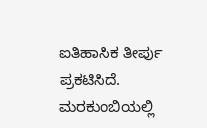ಐತಿಹಾಸಿಕ ತೀರ್ಪು ಪ್ರಕಟಿಸಿದೆ.
ಮರಕುಂಬಿಯಲ್ಲಿ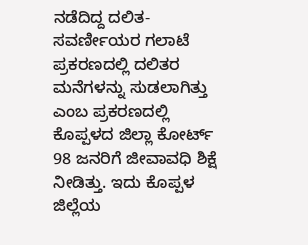ನಡೆದಿದ್ದ ದಲಿತ-ಸವರ್ಣೀಯರ ಗಲಾಟೆ ಪ್ರಕರಣದಲ್ಲಿ ದಲಿತರ ಮನೆಗಳನ್ನು ಸುಡಲಾಗಿತ್ತು ಎಂಬ ಪ್ರಕರಣದಲ್ಲಿ ಕೊಪ್ಪಳದ ಜಿಲ್ಲಾ ಕೋರ್ಟ್ 98 ಜನರಿಗೆ ಜೀವಾವಧಿ ಶಿಕ್ಷೆ ನೀಡಿತ್ತು. ಇದು ಕೊಪ್ಪಳ ಜಿಲ್ಲೆಯ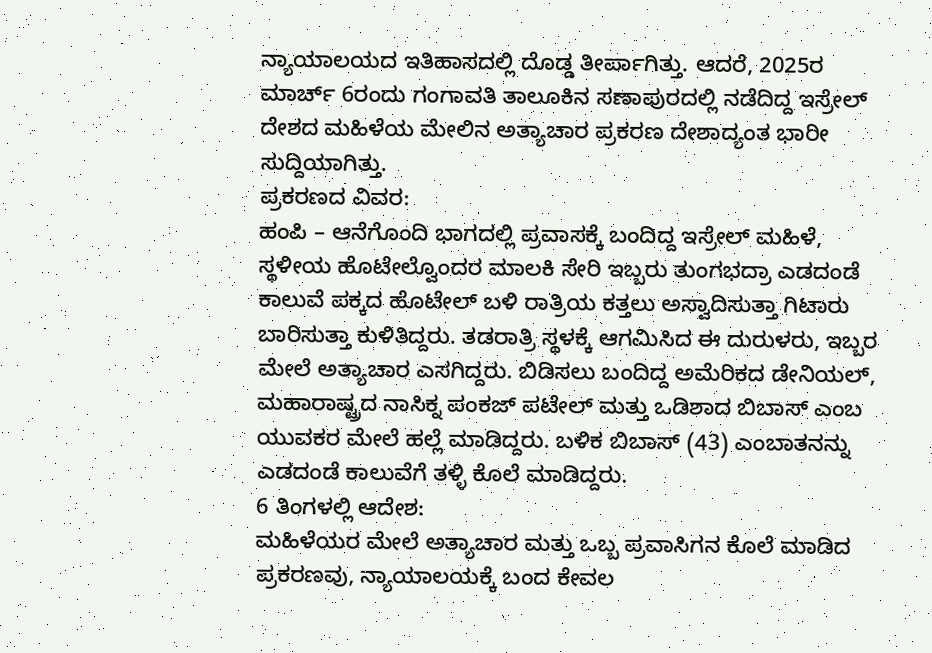ನ್ಯಾಯಾಲಯದ ಇತಿಹಾಸದಲ್ಲಿ ದೊಡ್ಡ ತೀರ್ಪಾಗಿತ್ತು. ಆದರೆ, 2025ರ ಮಾರ್ಚ್ 6ರಂದು ಗಂಗಾವತಿ ತಾಲೂಕಿನ ಸಣಾಪುರದಲ್ಲಿ ನಡೆದಿದ್ದ ಇಸ್ರೇಲ್ ದೇಶದ ಮಹಿಳೆಯ ಮೇಲಿನ ಅತ್ಯಾಚಾರ ಪ್ರಕರಣ ದೇಶಾದ್ಯಂತ ಭಾರೀ ಸುದ್ದಿಯಾಗಿತ್ತು.
ಪ್ರಕರಣದ ವಿವರ:
ಹಂಪಿ – ಆನೆಗೊಂದಿ ಭಾಗದಲ್ಲಿ ಪ್ರವಾಸಕ್ಕೆ ಬಂದಿದ್ದ ಇಸ್ರೇಲ್ ಮಹಿಳೆ, ಸ್ಥಳೀಯ ಹೊಟೇಲ್ವೊಂದರ ಮಾಲಕಿ ಸೇರಿ ಇಬ್ಬರು ತುಂಗಭದ್ರಾ ಎಡದಂಡೆ ಕಾಲುವೆ ಪಕ್ಕದ ಹೊಟೇಲ್ ಬಳಿ ರಾತ್ರಿಯ ಕತ್ತಲು ಅಸ್ವಾದಿಸುತ್ತಾ ಗಿಟಾರು ಬಾರಿಸುತ್ತಾ ಕುಳಿತಿದ್ದರು. ತಡರಾತ್ರಿ ಸ್ಥಳಕ್ಕೆ ಆಗಮಿಸಿದ ಈ ದುರುಳರು, ಇಬ್ಬರ ಮೇಲೆ ಅತ್ಯಾಚಾರ ಎಸಗಿದ್ದರು. ಬಿಡಿಸಲು ಬಂದಿದ್ದ ಅಮೆರಿಕದ ಡೇನಿಯಲ್, ಮಹಾರಾಷ್ಟ್ರದ ನಾಸಿಕ್ನ ಪಂಕಜ್ ಪಟೇಲ್ ಮತ್ತು ಒಡಿಶಾದ ಬಿಬಾಸ್ ಎಂಬ ಯುವಕರ ಮೇಲೆ ಹಲ್ಲೆ ಮಾಡಿದ್ದರು. ಬಳಿಕ ಬಿಬಾಸ್ (43) ಎಂಬಾತನನ್ನು ಎಡದಂಡೆ ಕಾಲುವೆಗೆ ತಳ್ಳಿ ಕೊಲೆ ಮಾಡಿದ್ದರು.
6 ತಿಂಗಳಲ್ಲಿ ಆದೇಶ:
ಮಹಿಳೆಯರ ಮೇಲೆ ಅತ್ಯಾಚಾರ ಮತ್ತು ಒಬ್ಬ ಪ್ರವಾಸಿಗನ ಕೊಲೆ ಮಾಡಿದ ಪ್ರಕರಣವು, ನ್ಯಾಯಾಲಯಕ್ಕೆ ಬಂದ ಕೇವಲ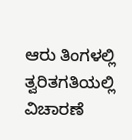ಆರು ತಿಂಗಳಲ್ಲಿ ತ್ವರಿತಗತಿಯಲ್ಲಿ ವಿಚಾರಣೆ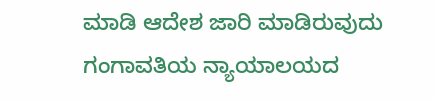ಮಾಡಿ ಆದೇಶ ಜಾರಿ ಮಾಡಿರುವುದು ಗಂಗಾವತಿಯ ನ್ಯಾಯಾಲಯದ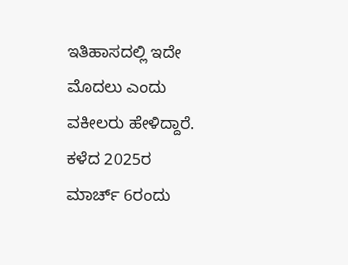ಇತಿಹಾಸದಲ್ಲಿ ಇದೇ ಮೊದಲು ಎಂದು ವಕೀಲರು ಹೇಳಿದ್ದಾರೆ.
ಕಳೆದ 2025ರ ಮಾರ್ಚ್ 6ರಂದು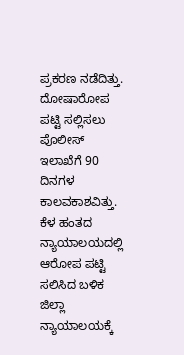ಪ್ರಕರಣ ನಡೆದಿತ್ತು. ದೋಷಾರೋಪ ಪಟ್ಟಿ ಸಲ್ಲಿಸಲು ಪೊಲೀಸ್ ಇಲಾಖೆಗೆ 90 ದಿನಗಳ ಕಾಲವಕಾಶವಿತ್ತು. ಕೆಳ ಹಂತದ ನ್ಯಾಯಾಲಯದಲ್ಲಿ ಆರೋಪ ಪಟ್ಟಿ ಸಲಿಸಿದ ಬಳಿಕ ಜಿಲ್ಲಾ ನ್ಯಾಯಾಲಯಕ್ಕೆ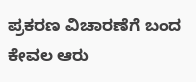ಪ್ರಕರಣ ವಿಚಾರಣೆಗೆ ಬಂದ ಕೇವಲ ಆರು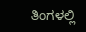ತಿಂಗಳಲ್ಲಿ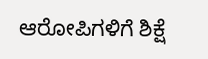ಆರೋಪಿಗಳಿಗೆ ಶಿಕ್ಷೆ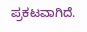ಪ್ರಕಟವಾಗಿದೆ.